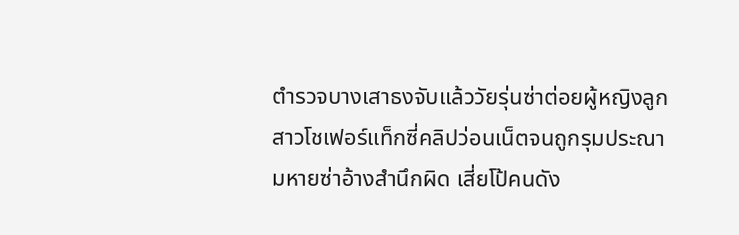ตำรวจบางเสาธงจับแล้ววัยรุ่นซ่าต่อยผู้หญิงลูกสาวโชเฟอร์แท็กซี่คลิปว่อนเน็ตจนถูกรุมประณามหายซ่าอ้างสำนึกผิด เสี่ยโป้คนดัง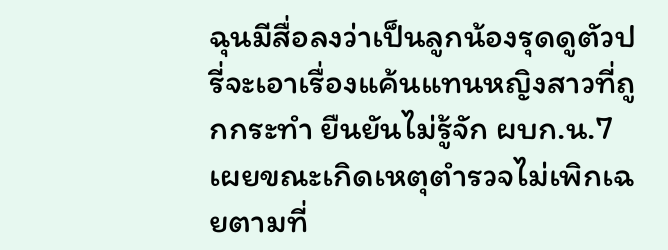ฉุนมีสื่อลงว่าเป็นลูกน้องรุดดูตัวปรี่จะเอาเรื่องแค้นแทนหญิงสาวที่ถูกกระทำ ยืนยันไม่รู้จัก ผบก.น.7 เผยขณะเกิดเหตุตำรวจไม่เพิกเฉยตามที่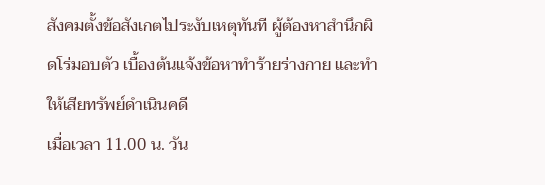สังคมตั้งข้อสังเกตไประงับเหตุทันที ผู้ต้องหาสำนึกผิดโร่มอบตัว เบื้องต้นแจ้งข้อหาทำร้ายร่างกาย และทำให้เสียทรัพย์ดำเนินคดี
เมื่อเวลา 11.00 น. วัน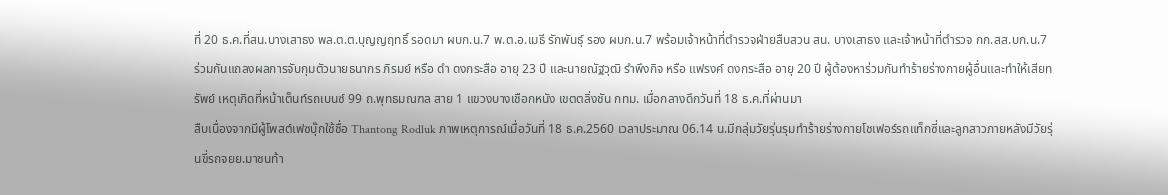ที่ 20 ธ.ค.ที่สน.บางเสาธง พล.ต.ต.บุญญฤทธิ์ รอดมา ผบก.น.7 พ.ต.อ.เมธี รักพันธุ์ รอง ผบก.น.7 พร้อมเจ้าหน้าที่ตำรวจฝ่ายสืบสวน สน. บางเสาธง และเจ้าหน้าที่ตำรวจ กก.สส.บก.น.7 ร่วมกันแถลงผลการจับกุมตัวนายธนากร ภิรมย์ หรือ ดำ ดงกระสือ อายุ 23 ปี และนายณัฐวุฒิ รำพึงกิจ หรือ แฟรงค์ ดงกระสือ อายุ 20 ปี ผู้ต้องหาร่วมกันทำร้ายร่างกายผู้อื่นและทำให้เสียทรัพย์ เหตุเกิดที่หน้าเต็นท์รถเบนซ์ 99 ถ.พุทธมณฑล สาย 1 แขวงบางเชือกหนัง เขตตลิ่งชัน กทม. เมื่อกลางดึกวันที่ 18 ธ.ค.ที่ผ่านมา
สืบเนื่องจากมีผู้โพสต์เฟซบุ๊กใช้ชื่อ Thantong Rodluk ภาพเหตุการณ์เมื่อวันที่ 18 ธ.ค.2560 เวลาประมาณ 06.14 น.มีกลุ่มวัยรุ่นรุมทำร้ายร่างกายโชเฟอร์รถแท็กซี่และลูกสาวภายหลังมีวัยรุ่นขี่รถจยย.มาชนท้า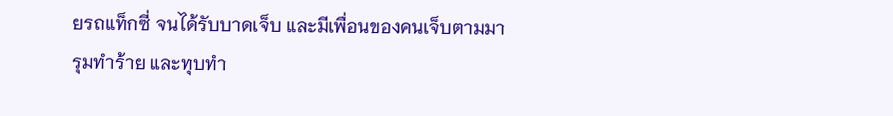ยรถแท็กซี่ จนได้รับบาดเจ็บ และมีเพื่อนของคนเจ็บตามมารุมทำร้าย และทุบทำ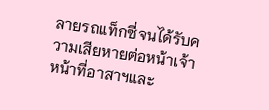ลายรถแท็กซี่จนได้รับความเสียหายต่อหน้าเจ้าหน้าที่อาสาฯและ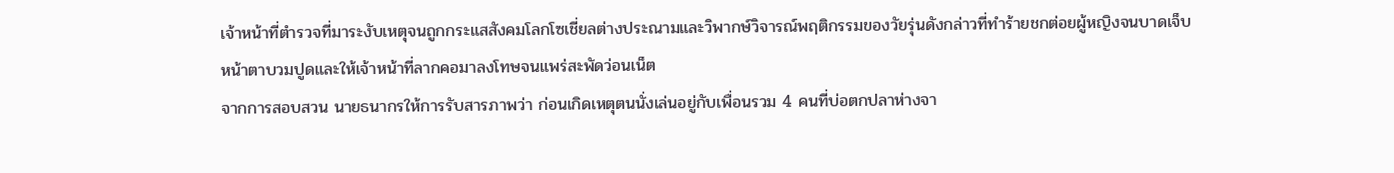เจ้าหน้าที่ตำรวจที่มาระงับเหตุจนถูกกระแสสังคมโลกโซเชี่ยลต่างประณามและวิพากษ์วิจารณ์พฤติกรรมของวัยรุ่นดังกล่าวที่ทำร้ายชกต่อยผู้หญิงจนบาดเจ็บหน้าตาบวมปูดและให้เจ้าหน้าที่ลากคอมาลงโทษจนแพร่สะพัดว่อนเน็ต
จากการสอบสวน นายธนากรให้การรับสารภาพว่า ก่อนเกิดเหตุตนนั่งเล่นอยู่กับเพื่อนรวม 4 คนที่บ่อตกปลาห่างจา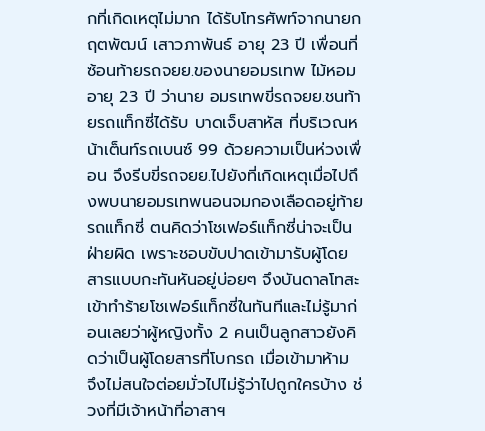กที่เกิดเหตุไม่มาก ได้รับโทรศัพท์จากนายกฤตพัฒน์ เสาวภาพันธ์ อายุ 23 ปี เพื่อนที่ซ้อนท้ายรถจยย.ของนายอมรเทพ ไม้หอม อายุ 23 ปี ว่านาย อมรเทพขี่รถจยย.ชนท้ายรถแท็กซี่ได้รับ บาดเจ็บสาหัส ที่บริเวณหน้าเต็นท์รถเบนซ์ 99 ด้วยความเป็นห่วงเพื่อน จึงรีบขี่รถจยย.ไปยังที่เกิดเหตุเมื่อไปถึงพบนายอมรเทพนอนจมกองเลือดอยู่ท้ายรถแท็กซี่ ตนคิดว่าโชเฟอร์แท็กซี่น่าจะเป็นฝ่ายผิด เพราะชอบขับปาดเข้ามารับผู้โดยสารแบบกะทันหันอยู่บ่อยๆ จึงบันดาลโทสะเข้าทำร้ายโชเฟอร์แท็กซี่ในทันทีและไม่รู้มาก่อนเลยว่าผู้หญิงทั้ง 2 คนเป็นลูกสาวยังคิดว่าเป็นผู้โดยสารที่โบกรถ เมื่อเข้ามาห้าม จึงไม่สนใจต่อยมั่วไปไม่รู้ว่าไปถูกใครบ้าง ช่วงที่มีเจ้าหน้าที่อาสาฯ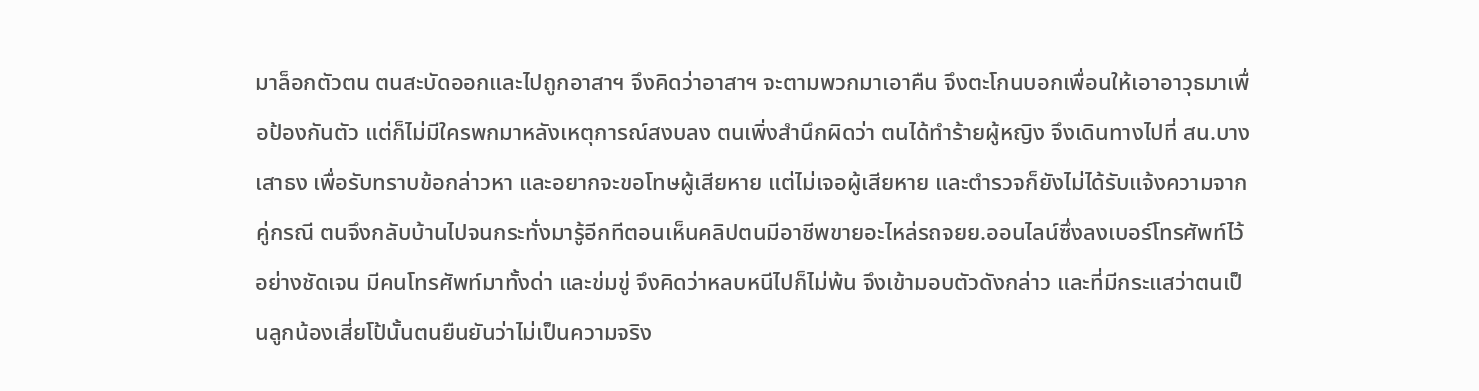มาล็อกตัวตน ตนสะบัดออกและไปถูกอาสาฯ จึงคิดว่าอาสาฯ จะตามพวกมาเอาคืน จึงตะโกนบอกเพื่อนให้เอาอาวุธมาเพื่อป้องกันตัว แต่ก็ไม่มีใครพกมาหลังเหตุการณ์สงบลง ตนเพิ่งสำนึกผิดว่า ตนได้ทำร้ายผู้หญิง จึงเดินทางไปที่ สน.บางเสาธง เพื่อรับทราบข้อกล่าวหา และอยากจะขอโทษผู้เสียหาย แต่ไม่เจอผู้เสียหาย และตำรวจก็ยังไม่ได้รับแจ้งความจากคู่กรณี ตนจึงกลับบ้านไปจนกระทั่งมารู้อีกทีตอนเห็นคลิปตนมีอาชีพขายอะไหล่รถจยย.ออนไลน์ซึ่งลงเบอร์โทรศัพท์ไว้อย่างชัดเจน มีคนโทรศัพท์มาทั้งด่า และข่มขู่ จึงคิดว่าหลบหนีไปก็ไม่พ้น จึงเข้ามอบตัวดังกล่าว และที่มีกระแสว่าตนเป็นลูกน้องเสี่ยโป้นั้นตนยืนยันว่าไม่เป็นความจริง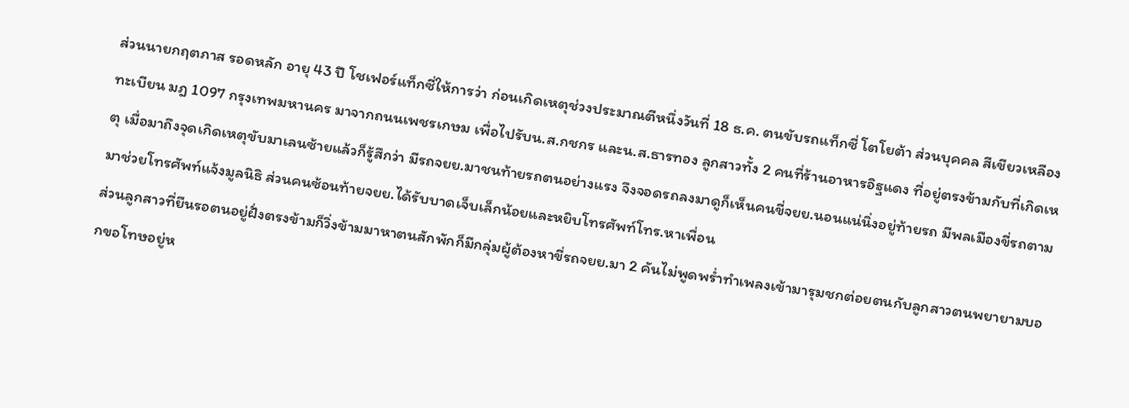ส่วนนายกฤตภาส รอดหลัก อายุ 43 ปี โชเฟอร์แท็กซี่ให้การว่า ก่อนเกิดเหตุช่วงประมาณตีหนึ่งวันที่ 18 ธ.ค. ตนขับรถแท็กซี่ โตโยต้า ส่วนบุคคล สีเขียวเหลือง ทะเบียน มฎ 1097 กรุงเทพมหานคร มาจากถนนเพชรเกษม เพื่อไปรับน.ส.กชกร และน.ส.ธารทอง ลูกสาวทั้ง 2 คนที่ร้านอาหารอิฐแดง ที่อยู่ตรงข้ามกับที่เกิดเหตุ เมื่อมาถึงจุดเกิดเหตุขับมาเลนซ้ายแล้วก็รู้สึกว่า มีรถจยย.มาชนท้ายรถตนอย่างแรง จึงจอดรถลงมาดูก็เห็นคนขี่จยย.นอนแน่นิ่งอยู่ท้ายรถ มีพลเมืองขี่รถตามมาช่วยโทรศัพท์แจ้งมูลนิธิ ส่วนคนซ้อนท้ายจยย.ได้รับบาดเจ็บเล็กน้อยและหยิบโทรศัพท์โทร.หาเพื่อน
ส่วนลูกสาวที่ยืนรอตนอยู่ฝั่งตรงข้ามก็วิ่งข้ามมาหาตนสักพักก็มีกลุ่มผู้ต้องหาขี่รถจยย.มา 2 คันไม่พูดพร่ำทำเพลงเข้ามารุมชกต่อยตนกับลูกสาวตนพยายามบอกขอโทษอยู่ห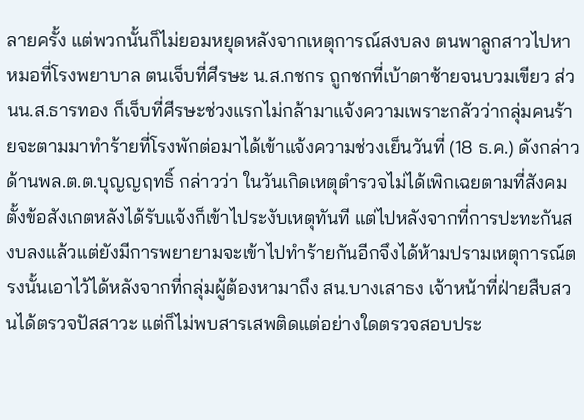ลายครั้ง แต่พวกนั้นก็ไม่ยอมหยุดหลังจากเหตุการณ์สงบลง ตนพาลูกสาวไปหาหมอที่โรงพยาบาล ตนเจ็บที่ศีรษะ น.ส.กชกร ถูกชกที่เบ้าตาซ้ายจนบวมเขียว ส่วนน.ส.ธารทอง ก็เจ็บที่ศีรษะช่วงแรกไม่กล้ามาแจ้งความเพราะกลัวว่ากลุ่มคนร้ายจะตามมาทำร้ายที่โรงพักต่อมาได้เข้าแจ้งความช่วงเย็นวันที่ (18 ธ.ค.) ดังกล่าว
ด้านพล.ต.ต.บุญญฤทธิ์ กล่าวว่า ในวันเกิดเหตุตำรวจไม่ได้เพิกเฉยตามที่สังคมตั้งข้อสังเกตหลังได้รับแจ้งก็เข้าไประงับเหตุทันที แต่ไปหลังจากที่การปะทะกันสงบลงแล้วแต่ยังมีการพยายามจะเข้าไปทำร้ายกันอีกจึงได้ห้ามปรามเหตุการณ์ตรงนั้นเอาไว้ได้หลังจากที่กลุ่มผู้ต้องหามาถึง สน.บางเสาธง เจ้าหน้าที่ฝ่ายสืบสวนได้ตรวจปัสสาวะ แต่ก็ไม่พบสารเสพติดแต่อย่างใดตรวจสอบประ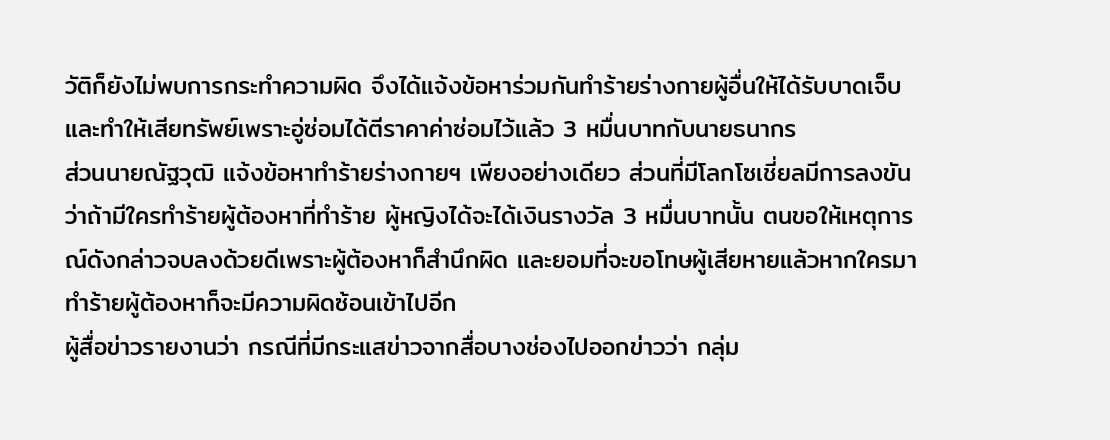วัติก็ยังไม่พบการกระทำความผิด จึงได้แจ้งข้อหาร่วมกันทำร้ายร่างกายผู้อื่นให้ได้รับบาดเจ็บ และทำให้เสียทรัพย์เพราะอู่ซ่อมได้ตีราคาค่าซ่อมไว้แล้ว 3 หมื่นบาทกับนายธนากร
ส่วนนายณัฐวุฒิ แจ้งข้อหาทำร้ายร่างกายฯ เพียงอย่างเดียว ส่วนที่มีโลกโซเชี่ยลมีการลงขันว่าถ้ามีใครทำร้ายผู้ต้องหาที่ทำร้าย ผู้หญิงได้จะได้เงินรางวัล 3 หมื่นบาทนั้น ตนขอให้เหตุการณ์ดังกล่าวจบลงด้วยดีเพราะผู้ต้องหาก็สำนึกผิด และยอมที่จะขอโทษผู้เสียหายแล้วหากใครมาทำร้ายผู้ต้องหาก็จะมีความผิดซ้อนเข้าไปอีก
ผู้สื่อข่าวรายงานว่า กรณีที่มีกระแสข่าวจากสื่อบางช่องไปออกข่าวว่า กลุ่ม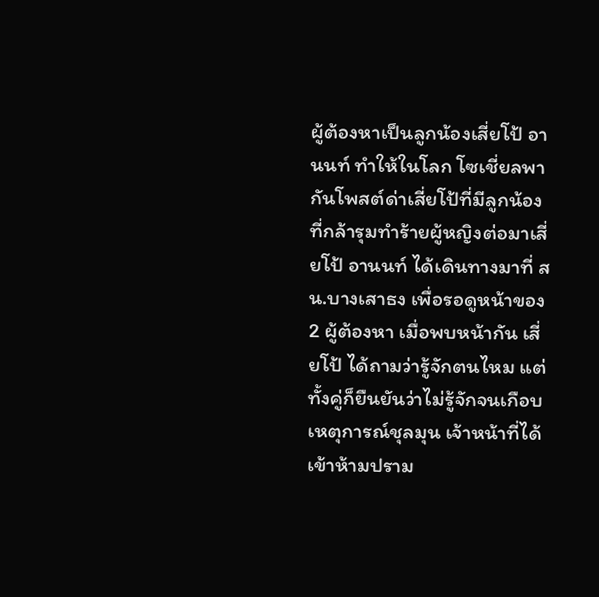ผู้ต้องหาเป็นลูกน้องเสี่ยโป้ อานนท์ ทำให้ในโลก โซเชี่ยลพากันโพสต์ด่าเสี่ยโป้ที่มีลูกน้องที่กล้ารุมทำร้ายผู้หญิงต่อมาเสี่ยโป้ อานนท์ ได้เดินทางมาที่ สน.บางเสาธง เพื่อรอดูหน้าของ 2 ผู้ต้องหา เมื่อพบหน้ากัน เสี่ยโป้ ได้ถามว่ารู้จักตนไหม แต่ทั้งคู่ก็ยืนยันว่าไม่รู้จักจนเกือบเหตุการณ์ชุลมุน เจ้าหน้าที่ได้เข้าห้ามปราม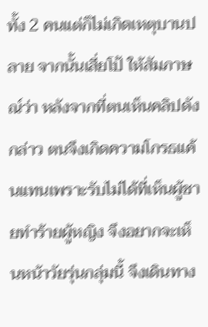ทั้ง 2 คนแต่ก็ไม่เกิดเหตุบานปลาย จากนั้นเสี่ยโป้ ให้สัมภาษณ์ว่า หลังจากที่ตนเห็นคลิปดังกล่าว ตนจึงเกิดความโกรธแค้นแทนเพราะรับไม่ได้ที่เห็นผู้ชายทำร้ายผู้หญิง จึงอยากจะเห็นหน้าวัยรุ่นกลุ่มนี้ จึงเดินทาง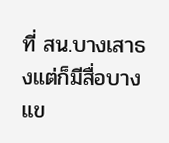ที่ สน.บางเสาธงแต่ก็มีสื่อบางแข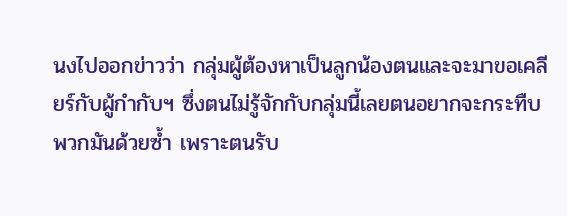นงไปออกข่าวว่า กลุ่มผู้ต้องหาเป็นลูกน้องตนและจะมาขอเคลียร์กับผู้กำกับฯ ซึ่งตนไม่รู้จักกับกลุ่มนี้เลยตนอยากจะกระทืบพวกมันด้วยซ้ำ เพราะตนรับ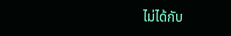ไม่ได้กับ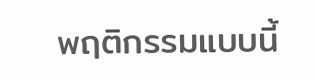พฤติกรรมแบบนี้